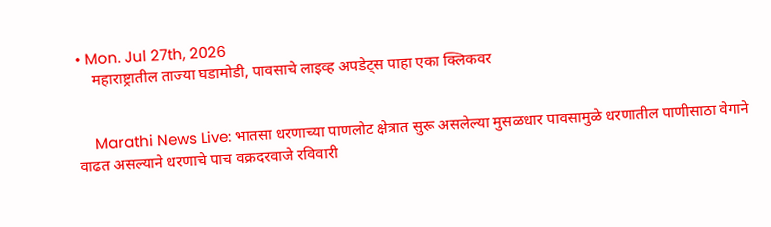• Mon. Jul 27th, 2026
    महाराष्ट्रातील ताज्या घडामोडी, पावसाचे लाइव्ह अपडेट्स पाहा एका क्लिकवर


    Marathi News Live: भातसा धरणाच्या पाणलोट क्षेत्रात सुरू असलेल्या मुसळधार पावसामुळे धरणातील पाणीसाठा वेगाने वाढत असल्याने धरणाचे पाच वक्रदरवाजे रविवारी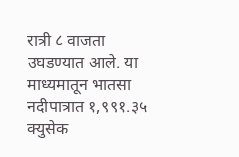रात्री ८ वाजता उघडण्यात आले. या माध्यमातून भातसा नदीपात्रात १,९९१.३५ क्युसेक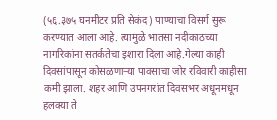(५६.३७५ घनमीटर प्रति सेकंद) पाण्याचा विसर्ग सुरू करण्यात आला आहे. त्यामुळे भातसा नदीकाठच्या नागरिकांना सतर्कतेचा इशारा दिला आहे.गेल्या काही दिवसांपासून कोसळणाऱ्या पावसाचा जोर रविवारी काहीसा कमी झाला. शहर आणि उपनगरांत दिवसभर अधूनमधून हलक्या ते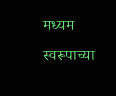मध्यम स्वरूपाच्या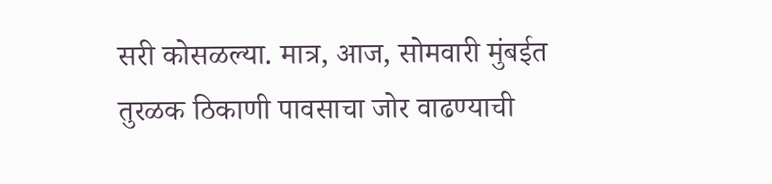सरी कोसळल्या. मात्र, आज, सोमवारी मुंबईत तुरळक ठिकाणी पावसाचा जोर वाढण्याची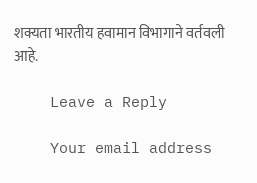शक्यता भारतीय हवामान विभागाने वर्तवली आहे.

    Leave a Reply

    Your email address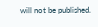will not be published.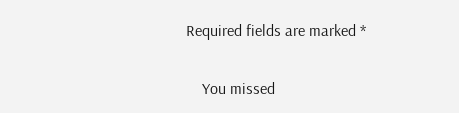Required fields are marked *

    You missed